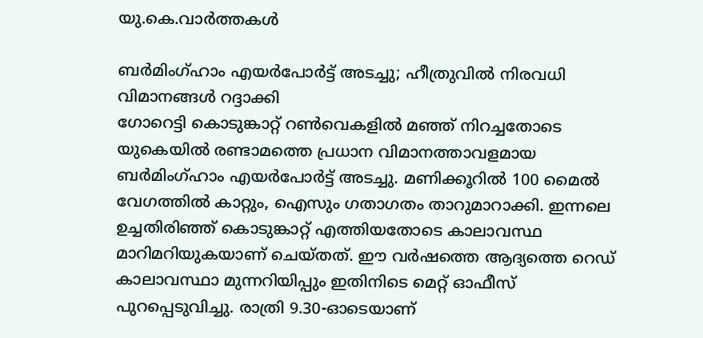യു.കെ.വാര്‍ത്തകള്‍

ബര്‍മിംഗ്ഹാം എയര്‍പോര്‍ട്ട് അടച്ചു; ഹീത്രുവില്‍ നിരവധി വിമാനങ്ങള്‍ റദ്ദാക്കി
ഗോറെട്ടി കൊടുങ്കാറ്റ് റണ്‍വെകളില്‍ മഞ്ഞ് നിറച്ചതോടെ യുകെയില്‍ രണ്ടാമത്തെ പ്രധാന വിമാനത്താവളമായ ബര്‍മിംഗ്ഹാം എയര്‍പോര്‍ട്ട് അടച്ചു. മണിക്കൂറില്‍ 100 മൈല്‍ വേഗത്തില്‍ കാറ്റും, ഐസും ഗതാഗതം താറുമാറാക്കി. ഇന്നലെ ഉച്ചതിരിഞ്ഞ് കൊടുങ്കാറ്റ് എത്തിയതോടെ കാലാവസ്ഥ മാറിമറിയുകയാണ് ചെയ്തത്. ഈ വര്‍ഷത്തെ ആദ്യത്തെ റെഡ് കാലാവസ്ഥാ മുന്നറിയിപ്പും ഇതിനിടെ മെറ്റ് ഓഫീസ് പുറപ്പെടുവിച്ചു. രാത്രി 9.30-ഓടെയാണ്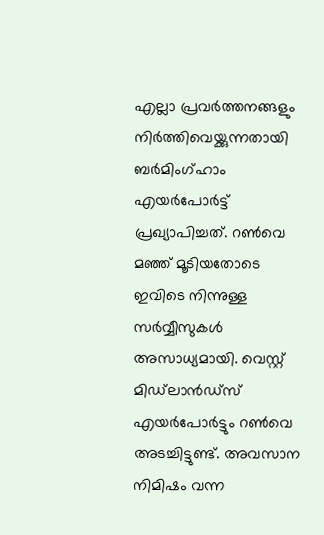എല്ലാ പ്രവര്‍ത്തനങ്ങളും നിര്‍ത്തിവെയ്ക്കുന്നതായി ബര്‍മിംഗ്ഹാം എയര്‍പോര്‍ട്ട് പ്രഖ്യാപിച്ചത്. റണ്‍വെ മഞ്ഞ് മൂടിയതോടെ ഇവിടെ നിന്നുള്ള സര്‍വ്വീസുകള്‍ അസാധ്യമായി. വെസ്റ്റ് മിഡ്‌ലാന്‍ഡ്‌സ് എയര്‍പോര്‍ട്ടും റണ്‍വെ അടച്ചിട്ടുണ്ട്. അവസാന നിമിഷം വന്ന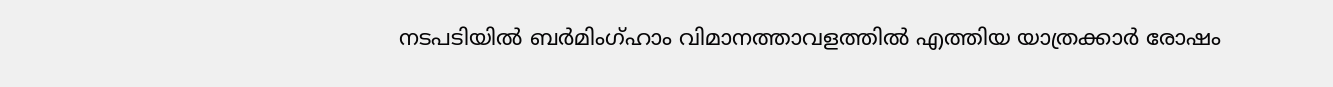നടപടിയില്‍ ബര്‍മിംഗ്ഹാം വിമാനത്താവളത്തില്‍ എത്തിയ യാത്രക്കാര്‍ രോഷം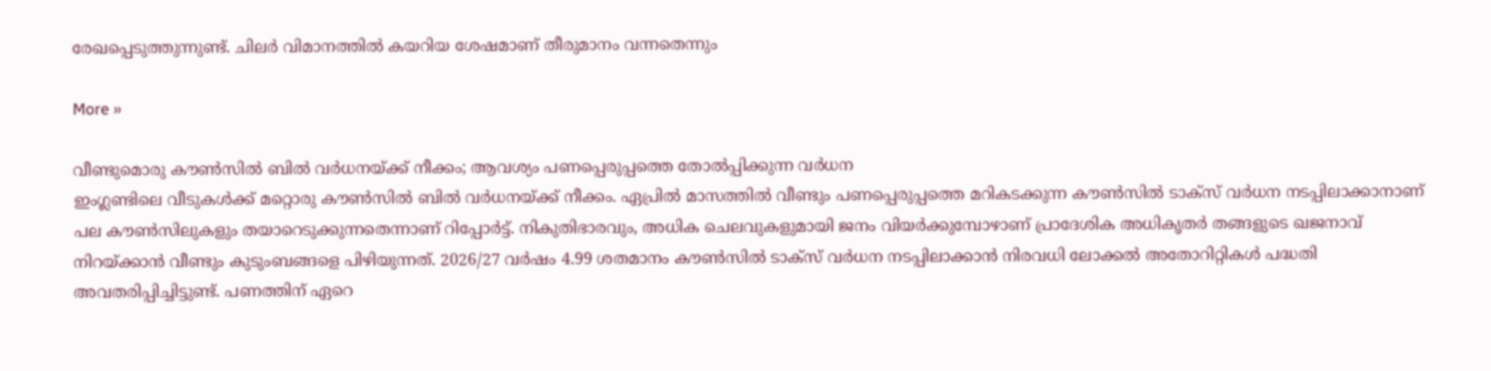രേഖപ്പെടുത്തുന്നുണ്ട്. ചിലര്‍ വിമാനത്തില്‍ കയറിയ ശേഷമാണ് തീരുമാനം വന്നതെന്നും

More »

വീണ്ടുമൊരു കൗണ്‍സില്‍ ബില്‍ വര്‍ധനയ്ക്ക് നീക്കം; ആവശ്യം പണപ്പെരുപ്പത്തെ തോല്‍പ്പിക്കുന്ന വര്‍ധന
ഇംഗ്ലണ്ടിലെ വീടുകള്‍ക്ക് മറ്റൊരു കൗണ്‍സില്‍ ബില്‍ വര്‍ധനയ്ക്ക് നീക്കം. ഏപ്രില്‍ മാസത്തില്‍ വീണ്ടും പണപ്പെരുപ്പത്തെ മറികടക്കുന്ന കൗണ്‍സില്‍ ടാക്‌സ് വര്‍ധന നടപ്പിലാക്കാനാണ് പല കൗണ്‍സിലുകളും തയാറെടുക്കുന്നതെന്നാണ് റിപ്പോര്‍ട്ട്. നികുതിഭാരവും, അധിക ചെലവുകളുമായി ജനം വിയര്‍ക്കുമ്പോഴാണ് പ്രാദേശിക അധികൃതര്‍ തങ്ങളുടെ ഖജനാവ് നിറയ്ക്കാന്‍ വീണ്ടും കുടുംബങ്ങളെ പിഴിയുന്നത്. 2026/27 വര്‍ഷം 4.99 ശതമാനം കൗണ്‍സില്‍ ടാക്‌സ് വര്‍ധന നടപ്പിലാക്കാന്‍ നിരവധി ലോക്കല്‍ അതോറിറ്റികള്‍ പദ്ധതി അവതരിപ്പിച്ചിട്ടുണ്ട്. പണത്തിന് ഏറെ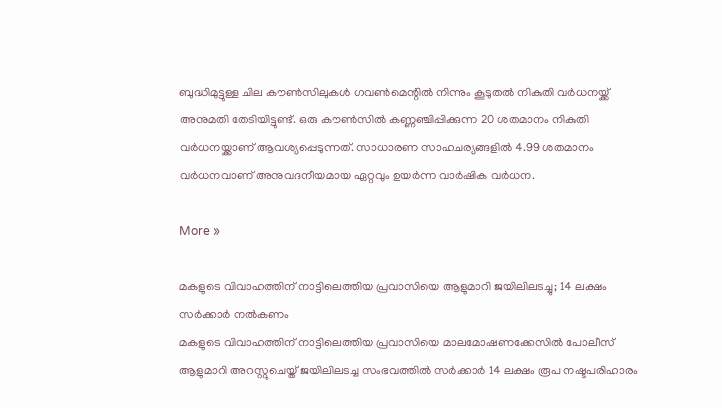ബുദ്ധിമുട്ടുള്ള ചില കൗണ്‍സിലുകള്‍ ഗവണ്‍മെന്റില്‍ നിന്നും കൂടുതല്‍ നികുതി വര്‍ധനയ്ക്ക് അനുമതി തേടിയിട്ടുണ്ട്. ഒരു കൗണ്‍സില്‍ കണ്ണഞ്ചിപ്പിക്കുന്ന 20 ശതമാനം നികുതി വര്‍ധനയ്ക്കാണ് ആവശ്യപ്പെടുന്നത്. സാധാരണ സാഹചര്യങ്ങളില്‍ 4.99 ശതമാനം വര്‍ധനവാണ് അനുവദനീയമായ ഏറ്റവും ഉയര്‍ന്ന വാര്‍ഷിക വര്‍ധന.

More »

മകളുടെ വിവാഹത്തിന് നാട്ടിലെത്തിയ പ്രവാസിയെ ആളുമാറി ജയിലിലടച്ചു; 14 ലക്ഷം സര്‍ക്കാര്‍ നല്‍കണം
മകളുടെ വിവാഹത്തിന് നാട്ടിലെത്തിയ പ്രവാസിയെ മാലമോഷണക്കേസില്‍ പോലീസ് ആളുമാറി അറസ്റ്റുചെയ്ത് ജയിലിലടച്ച സംഭവത്തില്‍ സര്‍ക്കാര്‍ 14 ലക്ഷം രൂപ നഷ്ടപരിഹാരം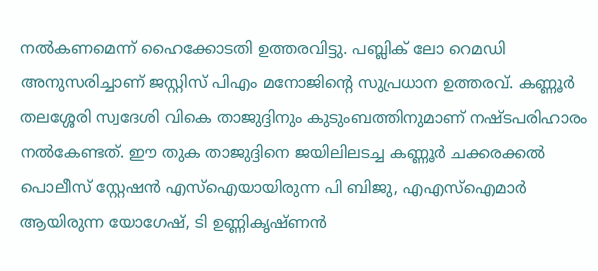നല്‍കണമെന്ന് ഹൈക്കോടതി ഉത്തരവിട്ടു. പബ്ലിക് ലോ റെമഡി അനുസരിച്ചാണ് ജസ്റ്റിസ് പിഎം മനോജിന്റെ സുപ്രധാന ഉത്തരവ്. കണ്ണൂര്‍ തലശ്ശേരി സ്വദേശി വികെ താജുദ്ദിനും കുടുംബത്തിനുമാണ് നഷ്ടപരിഹാരം നല്‍കേണ്ടത്. ഈ തുക താജുദ്ദിനെ ജയിലിലടച്ച കണ്ണൂര്‍ ചക്കരക്കല്‍ പൊലീസ് സ്റ്റേഷന്‍ എസ്ഐയായിരുന്ന പി ബിജു, എഎസ്ഐമാര്‍ ആയിരുന്ന യോഗേഷ്, ടി ഉണ്ണികൃഷ്ണന്‍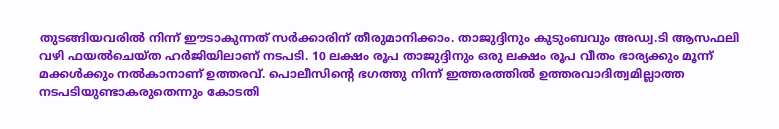തുടങ്ങിയവരില്‍ നിന്ന് ഈടാകുന്നത് സര്‍ക്കാരിന് തീരുമാനിക്കാം. താജുദ്ദിനും കുടുംബവും അഡ്വ.ടി ആസഫലി വഴി ഫയല്‍ചെയ്ത ഹര്‍ജിയിലാണ് നടപടി. 10 ലക്ഷം രൂപ താജുദ്ദിനും ഒരു ലക്ഷം രൂപ വീതം ഭാര്യക്കും മൂന്ന് മക്കള്‍ക്കും നല്‍കാനാണ് ഉത്തരവ്. പൊലീസിന്റെ ഭഗത്തു നിന്ന് ഇത്തരത്തില്‍ ഉത്തരവാദിത്വമില്ലാത്ത നടപടിയുണ്ടാകരുതെന്നും കോടതി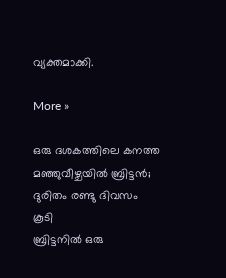വ്യക്തമാക്കി.

More »

ഒരു ദശകത്തിലെ കനത്ത മഞ്ഞുവീഴ്ചയില്‍ ബ്രിട്ടന്‍; ദുരിതം രണ്ടു ദിവസം കൂടി
ബ്രിട്ടനില്‍ ഒരു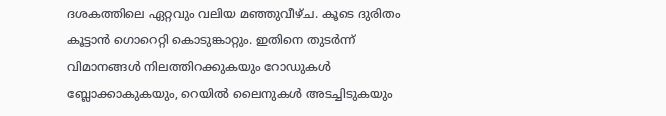ദശകത്തിലെ ഏറ്റവും വലിയ മഞ്ഞുവീഴ്ച. കൂടെ ദുരിതം കൂട്ടാന്‍ ഗൊറെറ്റി കൊടുങ്കാറ്റും. ഇതിനെ തുടര്‍ന്ന് വിമാനങ്ങള്‍ നിലത്തിറക്കുകയും റോഡുകള്‍ ബ്ലോക്കാകുകയും, റെയില്‍ ലൈനുകള്‍ അടച്ചിടുകയും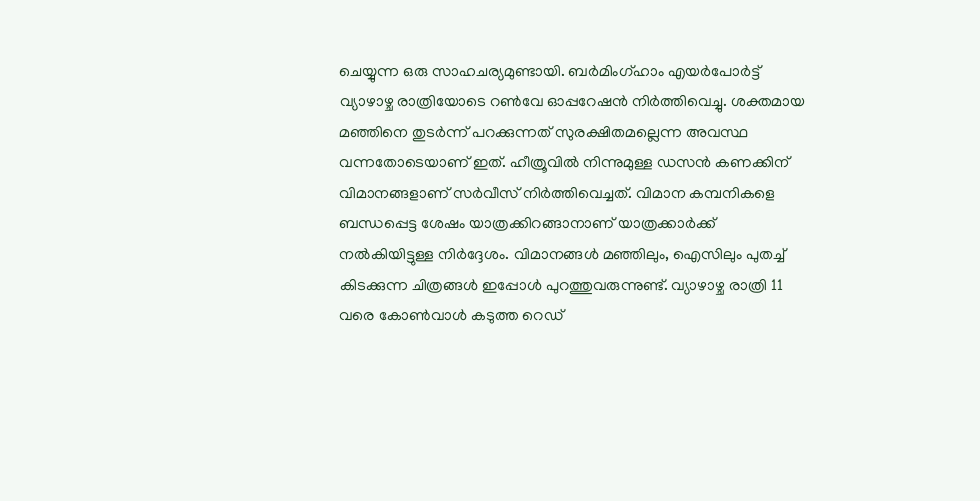ചെയ്യുന്ന ഒരു സാഹചര്യമുണ്ടായി. ബര്‍മിംഗ്ഹാം എയര്‍പോര്‍ട്ട് വ്യാഴാഴ്ച രാത്രിയോടെ റണ്‍വേ ഓപ്പറേഷന്‍ നിര്‍ത്തിവെച്ചു. ശക്തമായ മഞ്ഞിനെ തുടര്‍ന്ന് പറക്കുന്നത് സുരക്ഷിതമല്ലെന്ന അവസ്ഥ വന്നതോടെയാണ് ഇത്. ഹീത്രൂവില്‍ നിന്നുമുള്ള ഡസന്‍ കണക്കിന് വിമാനങ്ങളാണ് സര്‍വീസ് നിര്‍ത്തിവെച്ചത്. വിമാന കമ്പനികളെ ബന്ധപ്പെട്ട ശേഷം യാത്രക്കിറങ്ങാനാണ് യാത്രക്കാര്‍ക്ക് നല്‍കിയിട്ടുള്ള നിര്‍ദ്ദേശം. വിമാനങ്ങള്‍ മഞ്ഞിലും, ഐസിലും പുതച്ച് കിടക്കുന്ന ചിത്രങ്ങള്‍ ഇപ്പോള്‍ പുറത്തുവരുന്നുണ്ട്. വ്യാഴാഴ്ച രാത്രി 11 വരെ കോണ്‍വാള്‍ കടുത്ത റെഡ്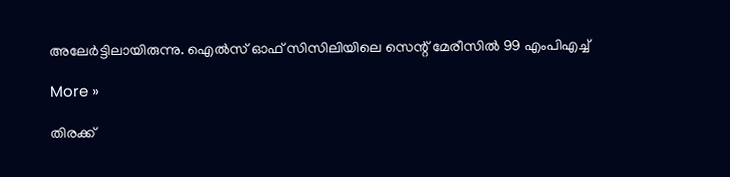അലേര്‍ട്ടിലായിരുന്നു. ഐല്‍സ് ഓഫ് സിസിലിയിലെ സെന്റ് മേരീസില്‍ 99 എംപിഎച്ച്

More »

തിരക്ക്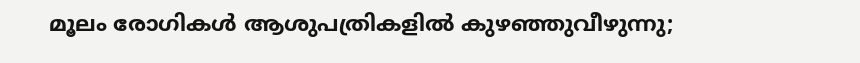മൂലം രോഗികള്‍ ആശുപത്രികളില്‍ കുഴഞ്ഞുവീഴുന്നു;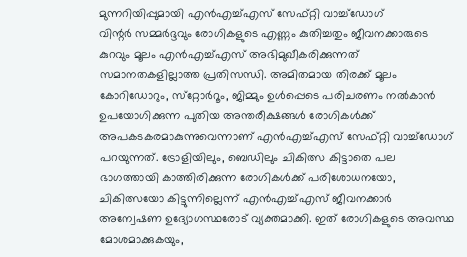മുന്നറിയിപ്പുമായി എന്‍എച്ച്എസ് സേഫ്റ്റി വാച്ച്‌ഡോഗ്
വിന്റര്‍ സമ്മര്‍ദ്ദവും രോഗികളുടെ എണ്ണം കുതിച്ചതും ജീവനക്കാരുടെ കുറവും മൂലം എന്‍എച്ച്എസ് അഭിമുഖീകരിക്കുന്നത് സമാനതകളില്ലാത്ത പ്രതിസന്ധി. അമിതമായ തിരക്ക് മൂലം കോറിഡോറും, സ്‌റ്റോര്‍റൂം, ജിമ്മും ഉള്‍പ്പെടെ പരിചരണം നല്‍കാന്‍ ഉപയോഗിക്കുന്ന പുതിയ അന്തരീക്ഷങ്ങള്‍ രോഗികള്‍ക്ക് അപകടകരമാകുന്നുവെന്നാണ് എന്‍എച്ച്എസ് സേഫ്റ്റി വാച്ച്‌ഡോഗ് പറയുന്നത്. ട്രോളിയിലും, ബെഡിലും ചികിത്സ കിട്ടാതെ പല ഭാഗത്തായി കാത്തിരിക്കുന്ന രോഗികള്‍ക്ക് പരിശോധനയോ, ചികിത്സയോ കിട്ടുന്നില്ലെന്ന് എന്‍എച്ച്എസ് ജീവനക്കാര്‍ അന്വേഷണ ഉദ്യോഗസ്ഥരോട് വ്യക്തമാക്കി. ഇത് രോഗികളുടെ അവസ്ഥ മോശമാക്കുകയും,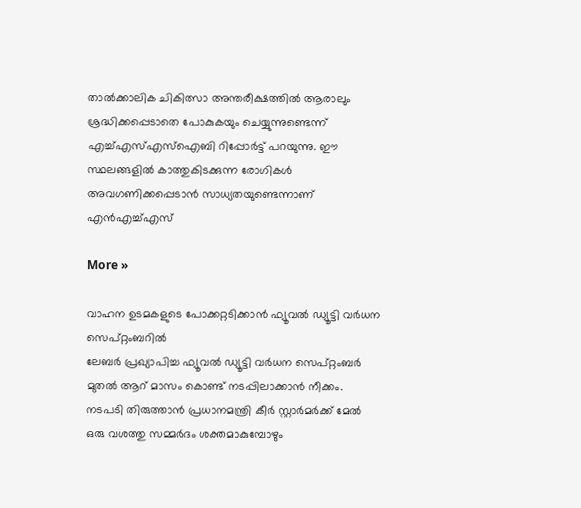താല്‍ക്കാലിക ചികിത്സാ അന്തരീക്ഷത്തില്‍ ആരാലും ശ്രദ്ധിക്കപ്പെടാതെ പോകുകയും ചെയ്യുന്നുണ്ടെന്ന് എച്ച്എസ്എസ്‌ഐബി റിപ്പോര്‍ട്ട് പറയുന്നു. ഈ സ്ഥലങ്ങളില്‍ കാത്തുകിടക്കുന്ന രോഗികള്‍ അവഗണിക്കപ്പെടാന്‍ സാധ്യതയുണ്ടെന്നാണ് എന്‍എച്ച്എസ്

More »

വാഹന ഉടമകളുടെ പോക്കറ്റടിക്കാന്‍ ഫ്യൂവല്‍ ഡ്യൂട്ടി വര്‍ധന സെപ്റ്റംബറില്‍
ലേബര്‍ പ്രഖ്യാപിച്ച ഫ്യൂവല്‍ ഡ്യൂട്ടി വര്‍ധന സെപ്റ്റംബര്‍ മുതല്‍ ആറ് മാസം കൊണ്ട് നടപ്പിലാക്കാന്‍ നീക്കം. നടപടി തിരുത്താന്‍ പ്രധാനമന്ത്രി കീര്‍ സ്റ്റാര്‍മര്‍ക്ക് മേല്‍ ഒരു വശത്തു സമ്മര്‍ദം ശക്തമാകുമ്പോഴും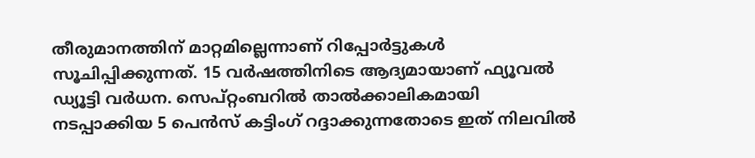തീരുമാനത്തിന് മാറ്റമില്ലെന്നാണ് റിപ്പോര്‍ട്ടുകള്‍ സൂചിപ്പിക്കുന്നത്. 15 വര്‍ഷത്തിനിടെ ആദ്യമായാണ് ഫ്യൂവല്‍ ഡ്യൂട്ടി വര്‍ധന. സെപ്റ്റംബറില്‍ താല്‍ക്കാലികമായി നടപ്പാക്കിയ 5 പെന്‍സ് കട്ടിംഗ് റദ്ദാക്കുന്നതോടെ ഇത് നിലവില്‍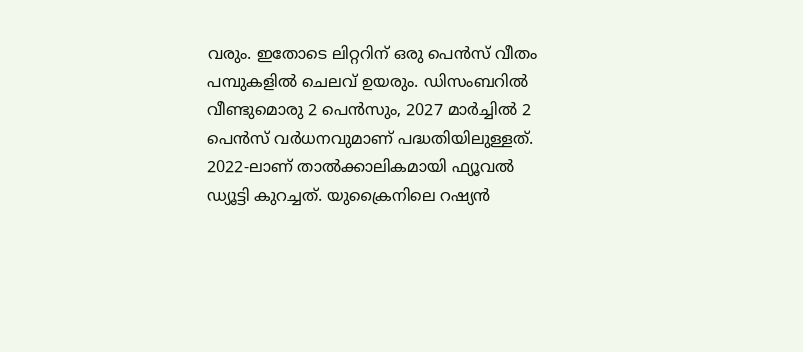വരും. ഇതോടെ ലിറ്ററിന് ഒരു പെന്‍സ് വീതം പമ്പുകളില്‍ ചെലവ് ഉയരും. ഡിസംബറില്‍ വീണ്ടുമൊരു 2 പെന്‍സും, 2027 മാര്‍ച്ചില്‍ 2 പെന്‍സ് വര്‍ധനവുമാണ് പദ്ധതിയിലുള്ളത്. 2022-ലാണ് താല്‍ക്കാലികമായി ഫ്യൂവല്‍ ഡ്യൂട്ടി കുറച്ചത്. യുക്രൈനിലെ റഷ്യന്‍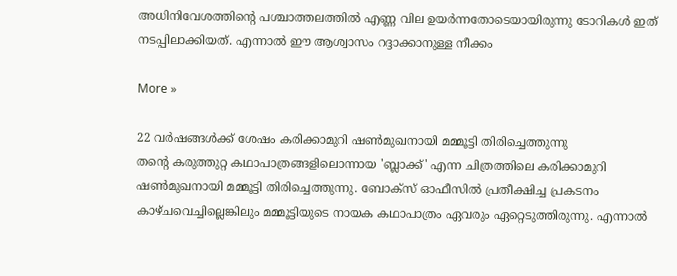അധിനിവേശത്തിന്റെ പശ്ചാത്തലത്തില്‍ എണ്ണ വില ഉയര്‍ന്നതോടെയായിരുന്നു ടോറികള്‍ ഇത് നടപ്പിലാക്കിയത്. എന്നാല്‍ ഈ ആശ്വാസം റദ്ദാക്കാനുള്ള നീക്കം

More »

22 വര്‍ഷങ്ങള്‍ക്ക് ശേഷം കരിക്കാമുറി ഷണ്‍മുഖനായി മമ്മൂട്ടി തിരിച്ചെത്തുന്നു
തന്റെ കരുത്തുറ്റ കഥാപാത്രങ്ങളിലൊന്നായ 'ബ്ലാക്ക്' എന്ന ചിത്രത്തിലെ കരിക്കാമുറി ഷണ്‍മുഖനായി മമ്മൂട്ടി തിരിച്ചെത്തുന്നു. ബോക്സ് ഓഫീസില്‍ പ്രതീക്ഷിച്ച പ്രകടനം കാഴ്ചവെച്ചില്ലെങ്കിലും മമ്മൂട്ടിയുടെ നായക കഥാപാത്രം ഏവരും ഏറ്റെടുത്തിരുന്നു. എന്നാല്‍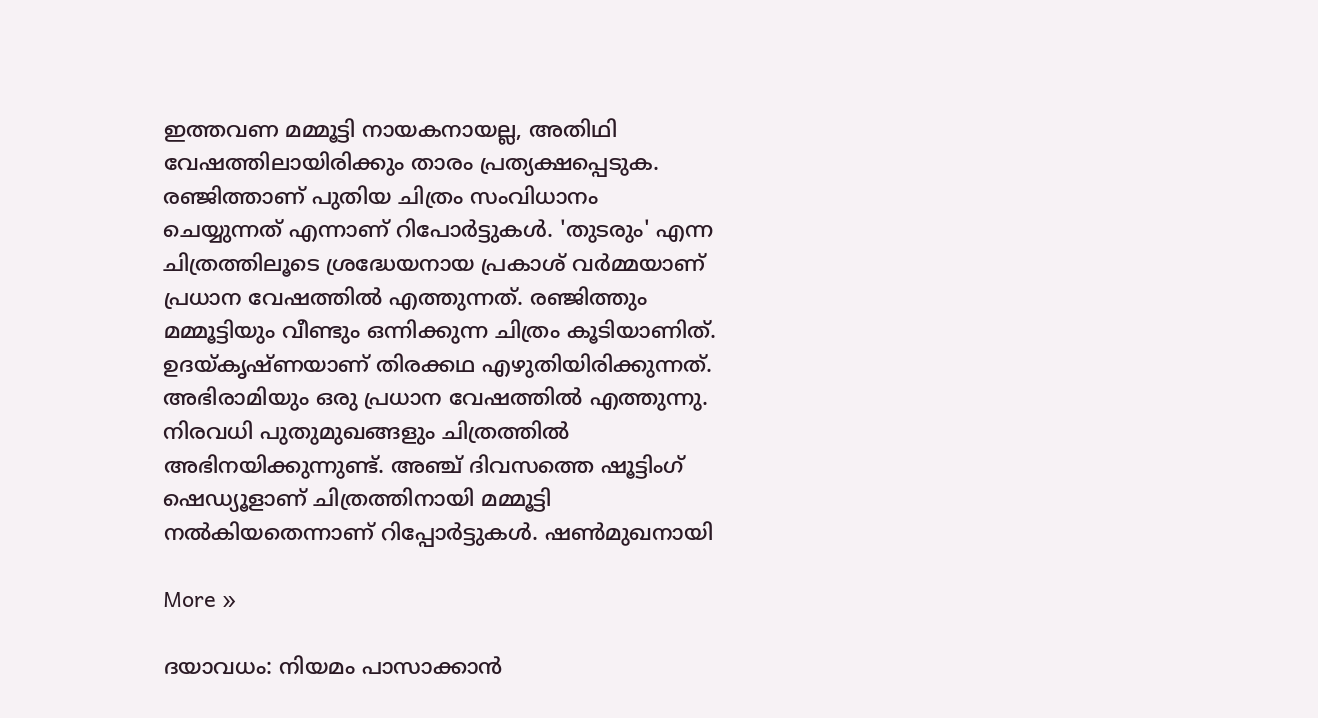ഇത്തവണ മമ്മൂട്ടി നായകനായല്ല, അതിഥി വേഷത്തിലായിരിക്കും താരം പ്രത്യക്ഷപ്പെടുക. രഞ്ജിത്താണ് പുതിയ ചിത്രം സംവിധാനം ചെയ്യുന്നത് എന്നാണ് റിപോര്‍ട്ടുകള്‍. 'തുടരും' എന്ന ചിത്രത്തിലൂടെ ശ്രദ്ധേയനായ പ്രകാശ് വര്‍മ്മയാണ് പ്രധാന വേഷത്തില്‍ എത്തുന്നത്. രഞ്ജിത്തും മമ്മൂട്ടിയും വീണ്ടും ഒന്നിക്കുന്ന ചിത്രം കൂടിയാണിത്. ഉദയ്കൃഷ്ണയാണ് തിരക്കഥ എഴുതിയിരിക്കുന്നത്. അഭിരാമിയും ഒരു പ്രധാന വേഷത്തില്‍ എത്തുന്നു. നിരവധി പുതുമുഖങ്ങളും ചിത്രത്തില്‍ അഭിനയിക്കുന്നുണ്ട്. അഞ്ച് ദിവസത്തെ ഷൂട്ടിംഗ് ഷെഡ്യൂളാണ് ചിത്രത്തിനായി മമ്മൂട്ടി നല്‍കിയതെന്നാണ് റിപ്പോര്‍ട്ടുകള്‍. ഷണ്‍മുഖനായി

More »

ദയാവധം: നിയമം പാസാക്കാന്‍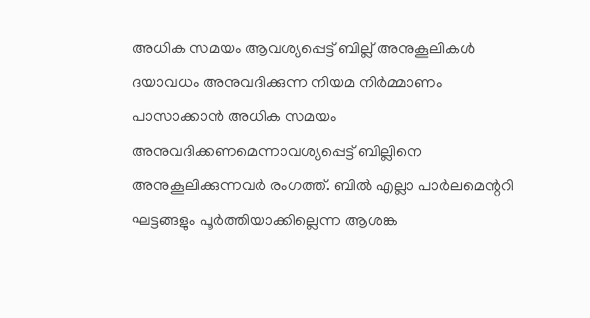അധിക സമയം ആവശ്യപ്പെട്ട് ബില്ല് അനുകൂലികള്‍
ദയാവധം അനുവദിക്കുന്ന നിയമ നിര്‍മ്മാണം പാസാക്കാന്‍ അധിക സമയം അനുവദിക്കണമെന്നാവശ്യപ്പെട്ട് ബില്ലിനെ അനുകൂലിക്കുന്നവര്‍ രംഗത്ത്. ബില്‍ എല്ലാ പാര്‍ലമെന്ററി ഘട്ടങ്ങളും പൂര്‍ത്തിയാക്കില്ലെന്ന ആശങ്ക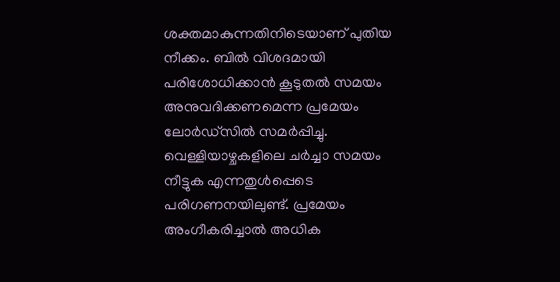ശക്തമാകുന്നതിനിടെയാണ് പുതിയ നീക്കം. ബില്‍ വിശദമായി പരിശോധിക്കാന്‍ കൂടുതല്‍ സമയം അനുവദിക്കണമെന്ന പ്രമേയം ലോര്‍ഡ്‌സില്‍ സമര്‍പ്പിച്ചു. വെള്ളിയാഴ്ചകളിലെ ചര്‍ച്ചാ സമയം നീട്ടുക എന്നതുള്‍പ്പെടെ പരിഗണനയിലുണ്ട്. പ്രമേയം അംഗീകരിച്ചാല്‍ അധിക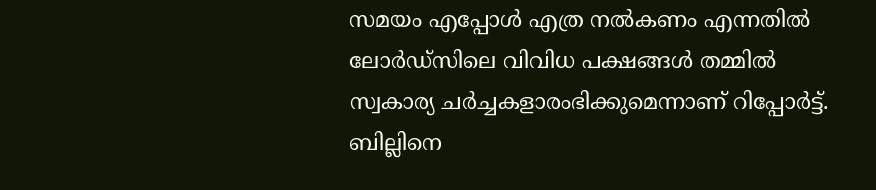സമയം എപ്പോള്‍ എത്ര നല്‍കണം എന്നതില്‍ ലോര്‍ഡ്‌സിലെ വിവിധ പക്ഷങ്ങള്‍ തമ്മില്‍ സ്വകാര്യ ചര്‍ച്ചകളാരംഭിക്കുമെന്നാണ് റിപ്പോര്‍ട്ട്. ബില്ലിനെ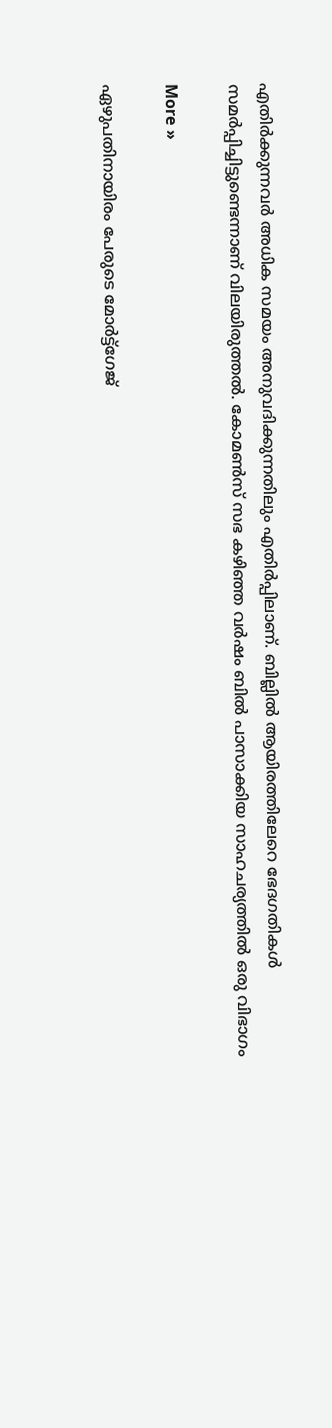എതിര്‍ക്കുന്നവര്‍ അധിക സമയം അനുവദിക്കുന്നതിലും എതിര്‍പ്പിലാണ്. ബില്ലില്‍ ആയിരത്തിലേറെ ഭേദഗതികള്‍ സമര്‍പ്പിച്ചിട്ടുണ്ടെന്നാണ് വിലയിരുത്തല്‍. കോമണ്‍സ് സഭ കഴിഞ്ഞ വര്‍ഷം ബില്‍ പാസാക്കിയ സാഹചര്യത്തില്‍ ഒരു വിഭാഗം

More »

ഏഴുപതിനായിരം പേരുടെ മോര്‍ട്ട്‌ഗേജ്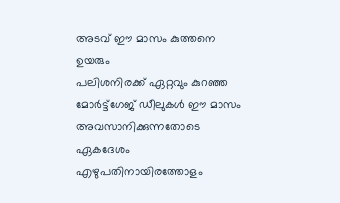അടവ് ഈ മാസം കുത്തനെ ഉയരും
പലിശനിരക്ക് ഏറ്റവും കുറഞ്ഞ മോര്‍ട്ട്‌ഗേജ് ഡീലുകള്‍ ഈ മാസം അവസാനിക്കുന്നതോടെ ഏകദേശം എഴുപതിനായിരത്തോളം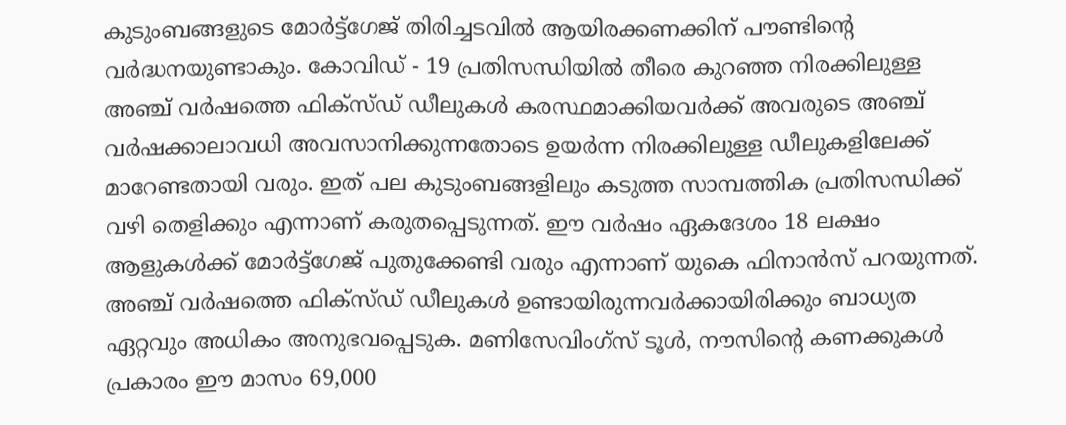കുടുംബങ്ങളുടെ മോര്‍ട്ട്‌ഗേജ് തിരിച്ചടവില്‍ ആയിരക്കണക്കിന് പൗണ്ടിന്റെ വര്‍ദ്ധനയുണ്ടാകും. കോവിഡ് - 19 പ്രതിസന്ധിയില്‍ തീരെ കുറഞ്ഞ നിരക്കിലുള്ള അഞ്ച് വര്‍ഷത്തെ ഫിക്‌സ്ഡ് ഡീലുകള്‍ കരസ്ഥമാക്കിയവര്‍ക്ക് അവരുടെ അഞ്ച് വര്‍ഷക്കാലാവധി അവസാനിക്കുന്നതോടെ ഉയര്‍ന്ന നിരക്കിലുള്ള ഡീലുകളിലേക്ക് മാറേണ്ടതായി വരും. ഇത് പല കുടുംബങ്ങളിലും കടുത്ത സാമ്പത്തിക പ്രതിസന്ധിക്ക് വഴി തെളിക്കും എന്നാണ് കരുതപ്പെടുന്നത്. ഈ വര്‍ഷം ഏകദേശം 18 ലക്ഷം ആളുകള്‍ക്ക് മോര്‍ട്ട്‌ഗേജ് പുതുക്കേണ്ടി വരും എന്നാണ് യുകെ ഫിനാന്‍സ് പറയുന്നത്. അഞ്ച് വര്‍ഷത്തെ ഫിക്‌സ്ഡ് ഡീലുകള്‍ ഉണ്ടായിരുന്നവര്‍ക്കായിരിക്കും ബാധ്യത ഏറ്റവും അധികം അനുഭവപ്പെടുക. മണിസേവിംഗ്‌സ് ടൂള്‍, നൗസിന്റെ കണക്കുകള്‍ പ്രകാരം ഈ മാസം 69,000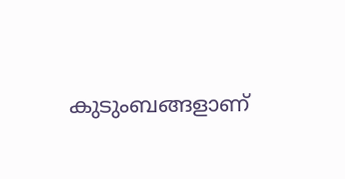കുടുംബങ്ങളാണ്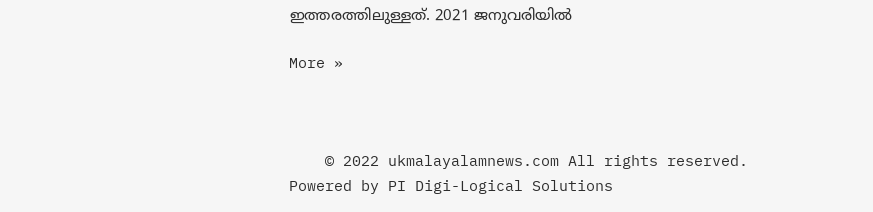ഇത്തരത്തിലുള്ളത്. 2021 ജനുവരിയില്‍

More »



    © 2022 ukmalayalamnews.com All rights reserved. Powered by PI Digi-Logical Solutions